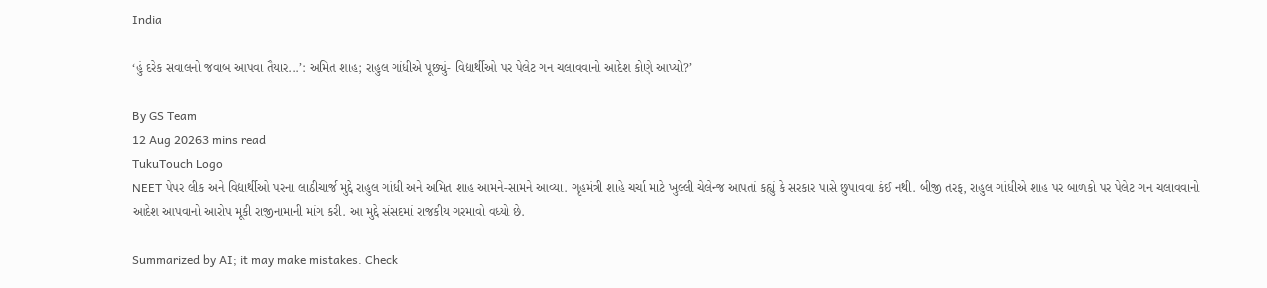India

‘હું દરેક સવાલનો જવાબ આપવા તૈયાર...’: અમિત શાહ; રાહુલ ગાંધીએ પૂછ્યું- વિદ્યાર્થીઓ પર પેલેટ ગન ચલાવવાનો આદેશ કોણે આપ્યો?’

By GS Team
12 Aug 20263 mins read
TukuTouch Logo
NEET પેપર લીક અને વિદ્યાર્થીઓ પરના લાઠીચાર્જ મુદ્દે રાહુલ ગાંધી અને અમિત શાહ આમને-સામને આવ્યા. ગૃહમંત્રી શાહે ચર્ચા માટે ખુલ્લી ચેલેન્જ આપતાં કહ્યું કે સરકાર પાસે છુપાવવા કંઈ નથી. બીજી તરફ, રાહુલ ગાંધીએ શાહ પર બાળકો પર પેલેટ ગન ચલાવવાનો આદેશ આપવાનો આરોપ મૂકી રાજીનામાની માંગ કરી. આ મુદ્દે સંસદમાં રાજકીય ગરમાવો વધ્યો છે.

Summarized by AI; it may make mistakes. Check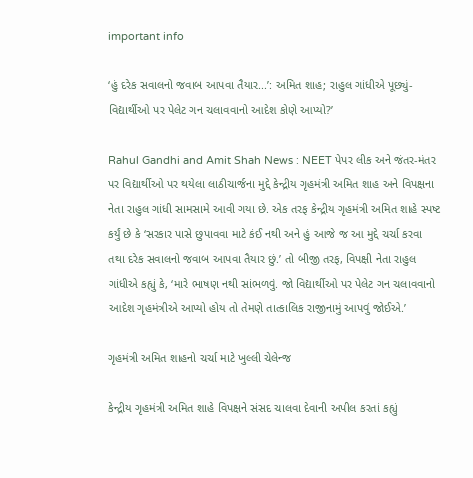important info

‘હું દરેક સવાલનો જવાબ આપવા તૈયાર...’: અમિત શાહ; રાહુલ ગાંધીએ પૂછ્યું- વિદ્યાર્થીઓ પર પેલેટ ગન ચલાવવાનો આદેશ કોણે આપ્યો?’

Rahul Gandhi and Amit Shah News : NEET પેપર લીક અને જંતર-મંતર પર વિદ્યાર્થીઓ પર થયેલા લાઠીચાર્જના મુદ્દે કેન્દ્રીય ગૃહમંત્રી અમિત શાહ અને વિપક્ષના નેતા રાહુલ ગાંધી સામસામે આવી ગયા છે. એક તરફ કેન્દ્રીય ગૃહમંત્રી અમિત શાહે સ્પષ્ટ કર્યું છે કે ‘સરકાર પાસે છુપાવવા માટે કંઈ નથી અને હું આજે જ આ મુદ્દે ચર્ચા કરવા તથા દરેક સવાલનો જવાબ આપવા તૈયાર છું.’ તો બીજી તરફ, વિપક્ષી નેતા રાહુલ ગાંધીએ કહ્યું કે, ‘મારે ભાષણ નથી સાંભળવું. જો વિદ્યાર્થીઓ પર પેલેટ ગન ચલાવવાનો આદેશ ગૃહમંત્રીએ આપ્યો હોય તો તેમણે તાત્કાલિક રાજીનામું આપવું જોઈએ.’

ગૃહમંત્રી અમિત શાહનો ચર્ચા માટે ખુલ્લી ચેલેન્જ

કેન્દ્રીય ગૃહમંત્રી અમિત શાહે વિપક્ષને સંસદ ચાલવા દેવાની અપીલ કરતાં કહ્યું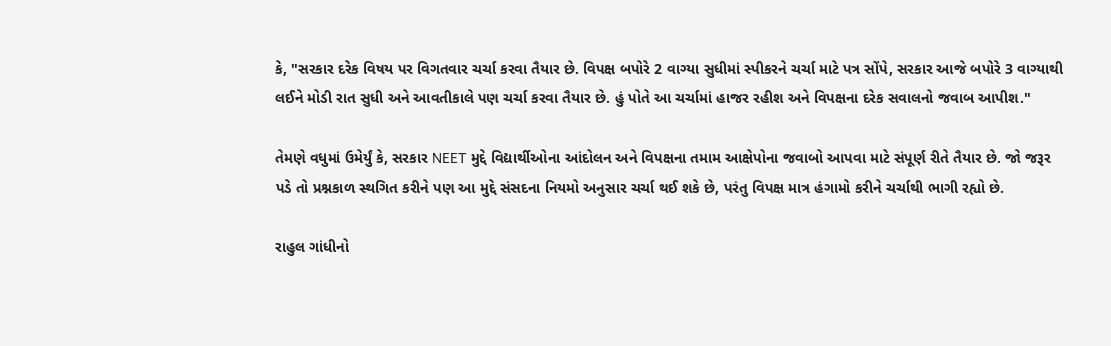કે, "સરકાર દરેક વિષય પર વિગતવાર ચર્ચા કરવા તૈયાર છે. વિપક્ષ બપોરે 2 વાગ્યા સુધીમાં સ્પીકરને ચર્ચા માટે પત્ર સોંપે, સરકાર આજે બપોરે 3 વાગ્યાથી લઈને મોડી રાત સુધી અને આવતીકાલે પણ ચર્ચા કરવા તૈયાર છે. હું પોતે આ ચર્ચામાં હાજર રહીશ અને વિપક્ષના દરેક સવાલનો જવાબ આપીશ."

તેમણે વધુમાં ઉમેર્યું કે, સરકાર NEET મુદ્દે વિદ્યાર્થીઓના આંદોલન અને વિપક્ષના તમામ આક્ષેપોના જવાબો આપવા માટે સંપૂર્ણ રીતે તૈયાર છે. જો જરૂર પડે તો પ્રશ્નકાળ સ્થગિત કરીને પણ આ મુદ્દે સંસદના નિયમો અનુસાર ચર્ચા થઈ શકે છે, પરંતુ વિપક્ષ માત્ર હંગામો કરીને ચર્ચાથી ભાગી રહ્યો છે.

રાહુલ ગાંધીનો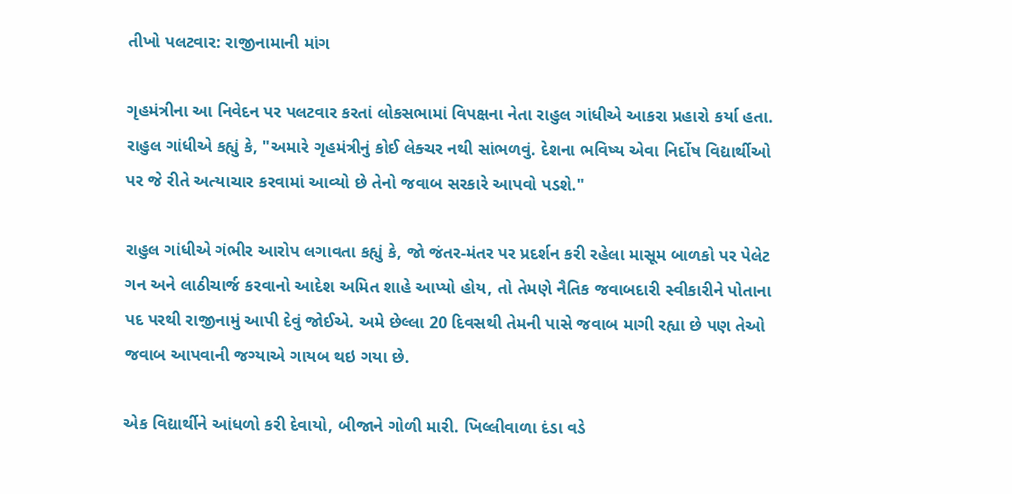તીખો પલટવાર: રાજીનામાની માંગ

ગૃહમંત્રીના આ નિવેદન પર પલટવાર કરતાં લોકસભામાં વિપક્ષના નેતા રાહુલ ગાંધીએ આકરા પ્રહારો કર્યા હતા. રાહુલ ગાંધીએ કહ્યું કે, "અમારે ગૃહમંત્રીનું કોઈ લેક્ચર નથી સાંભળવું. દેશના ભવિષ્ય એવા નિર્દોષ વિદ્યાર્થીઓ પર જે રીતે અત્યાચાર કરવામાં આવ્યો છે તેનો જવાબ સરકારે આપવો પડશે."

રાહુલ ગાંધીએ ગંભીર આરોપ લગાવતા કહ્યું કે, જો જંતર-મંતર પર પ્રદર્શન કરી રહેલા માસૂમ બાળકો પર પેલેટ ગન અને લાઠીચાર્જ કરવાનો આદેશ અમિત શાહે આપ્યો હોય, તો તેમણે નૈતિક જવાબદારી સ્વીકારીને પોતાના પદ પરથી રાજીનામું આપી દેવું જોઈએ. અમે છેલ્લા 20 દિવસથી તેમની પાસે જવાબ માગી રહ્યા છે પણ તેઓ જવાબ આપવાની જગ્યાએ ગાયબ થઇ ગયા છે.

એક વિદ્યાર્થીને આંધળો કરી દેવાયો, બીજાને ગોળી મારી. ખિલ્લીવાળા દંડા વડે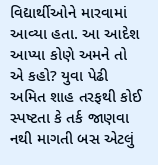વિદ્યાર્થીઓને મારવામાં આવ્યા હતા. આ આદેશ આપ્યા કોણે અમને તો એ કહો? યુવા પેઢી અમિત શાહ તરફથી કોઈ સ્પષ્ટતા કે તર્ક જાણવા નથી માગતી બસ એટલું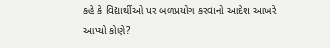કહે કે વિદ્યાર્થીઓ પર બળપ્રયોગ કરવાનો આદેશ આખરે આપ્યો કોણે?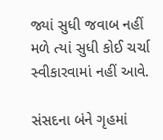જ્યાં સુધી જવાબ નહીં મળે ત્યાં સુધી કોઈ ચર્ચા સ્વીકારવામાં નહીં આવે.

સંસદના બંને ગૃહમાં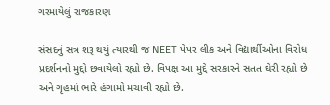ગરમાયેલું રાજકારણ

સંસદનું સત્ર શરૂ થયું ત્યારથી જ NEET પેપર લીક અને વિદ્યાર્થીઓના વિરોધ પ્રદર્શનનો મુદ્દો છવાયેલો રહ્યો છે. વિપક્ષ આ મુદ્દે સરકારને સતત ઘેરી રહ્યો છે અને ગૃહમાં ભારે હંગામો મચાવી રહ્યો છે.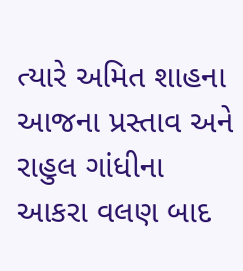ત્યારે અમિત શાહના આજના પ્રસ્તાવ અને રાહુલ ગાંધીના આકરા વલણ બાદ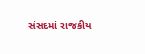સંસદમાં રાજકીય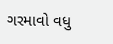ગરમાવો વધુ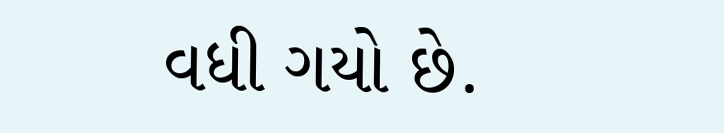વધી ગયો છે.